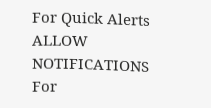For Quick Alerts
ALLOW NOTIFICATIONS
For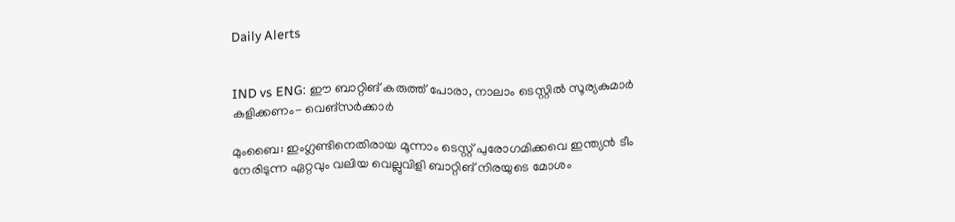Daily Alerts


IND vs ENG: ഈ ബാറ്റിങ് കരുത്ത് പോരാ, നാലാം ടെസ്റ്റില്‍ സൂര്യകുമാര്‍ കളിക്കണം- വെങ്‌സര്‍ക്കാര്‍

മുംബൈ: ഇംഗ്ലണ്ടിനെതിരായ മൂന്നാം ടെസ്റ്റ് പുരോഗമിക്കവെ ഇന്ത്യന്‍ ടീം നേരിടുന്ന ഏറ്റവും വലിയ വെല്ലുവിളി ബാറ്റിങ് നിരയുടെ മോശം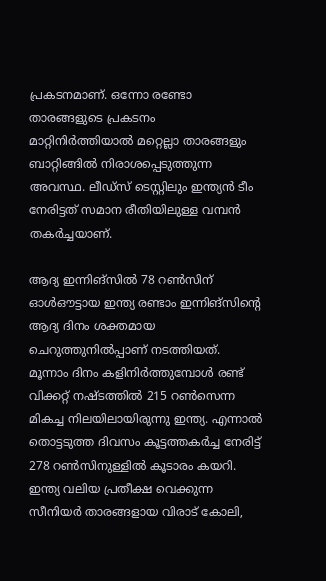പ്രകടനമാണ്. ഒന്നോ രണ്ടോ താരങ്ങളുടെ പ്രകടനം മാറ്റിനിര്‍ത്തിയാല്‍ മറ്റെല്ലാ താരങ്ങളും ബാറ്റിങ്ങില്‍ നിരാശപ്പെടുത്തുന്ന അവസ്ഥ. ലീഡ്‌സ് ടെസ്റ്റിലും ഇന്ത്യന്‍ ടീം നേരിട്ടത് സമാന രീതിയിലുള്ള വമ്പന്‍ തകര്‍ച്ചയാണ്.

ആദ്യ ഇന്നിങ്‌സില്‍ 78 റണ്‍സിന് ഓള്‍ഔട്ടായ ഇന്ത്യ രണ്ടാം ഇന്നിങ്‌സിന്റെ ആദ്യ ദിനം ശക്തമായ ചെറുത്തുനില്‍പ്പാണ് നടത്തിയത്. മൂന്നാം ദിനം കളിനിര്‍ത്തുമ്പോള്‍ രണ്ട് വിക്കറ്റ് നഷ്ടത്തില്‍ 215 റണ്‍സെന്ന മികച്ച നിലയിലായിരുന്നു ഇന്ത്യ. എന്നാല്‍ തൊട്ടടുത്ത ദിവസം കൂട്ടത്തകര്‍ച്ച നേരിട്ട് 278 റണ്‍സിനുള്ളില്‍ കൂടാരം കയറി. ഇന്ത്യ വലിയ പ്രതീക്ഷ വെക്കുന്ന സീനിയര്‍ താരങ്ങളായ വിരാട് കോലി,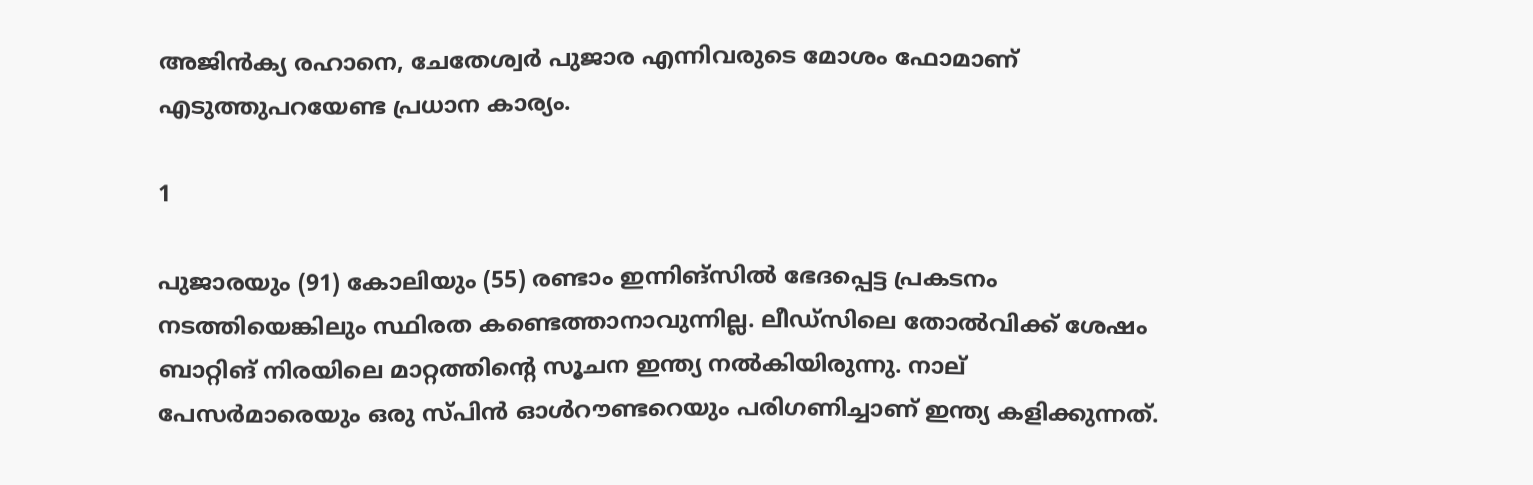അജിന്‍ക്യ രഹാനെ, ചേതേശ്വര്‍ പുജാര എന്നിവരുടെ മോശം ഫോമാണ് എടുത്തുപറയേണ്ട പ്രധാന കാര്യം.

1

പുജാരയും (91) കോലിയും (55) രണ്ടാം ഇന്നിങ്‌സില്‍ ഭേദപ്പെട്ട പ്രകടനം നടത്തിയെങ്കിലും സ്ഥിരത കണ്ടെത്താനാവുന്നില്ല. ലീഡ്‌സിലെ തോല്‍വിക്ക് ശേഷം ബാറ്റിങ് നിരയിലെ മാറ്റത്തിന്റെ സൂചന ഇന്ത്യ നല്‍കിയിരുന്നു. നാല് പേസര്‍മാരെയും ഒരു സ്പിന്‍ ഓള്‍റൗണ്ടറെയും പരിഗണിച്ചാണ് ഇന്ത്യ കളിക്കുന്നത്.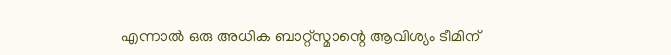എന്നാല്‍ ഒരു അധിക ബാറ്റ്‌സ്മാന്റെ ആവിശ്യം ടീമിന്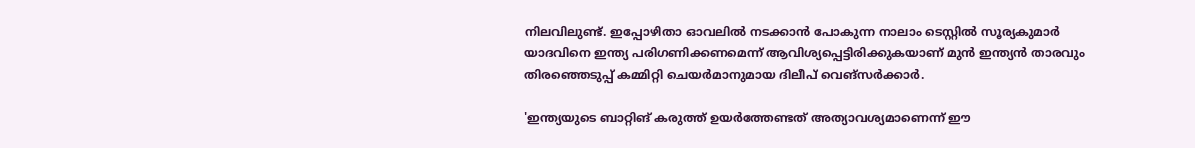നിലവിലുണ്ട്. ഇപ്പോഴിതാ ഓവലില്‍ നടക്കാന്‍ പോകുന്ന നാലാം ടെസ്റ്റില്‍ സൂര്യകുമാര്‍ യാദവിനെ ഇന്ത്യ പരിഗണിക്കണമെന്ന് ആവിശ്യപ്പെട്ടിരിക്കുകയാണ് മുന്‍ ഇന്ത്യന്‍ താരവും തിരഞ്ഞെടുപ്പ് കമ്മിറ്റി ചെയര്‍മാനുമായ ദിലീപ് വെങ്‌സര്‍ക്കാര്‍.

'ഇന്ത്യയുടെ ബാറ്റിങ് കരുത്ത് ഉയര്‍ത്തേണ്ടത് അത്യാവശ്യമാണെന്ന് ഈ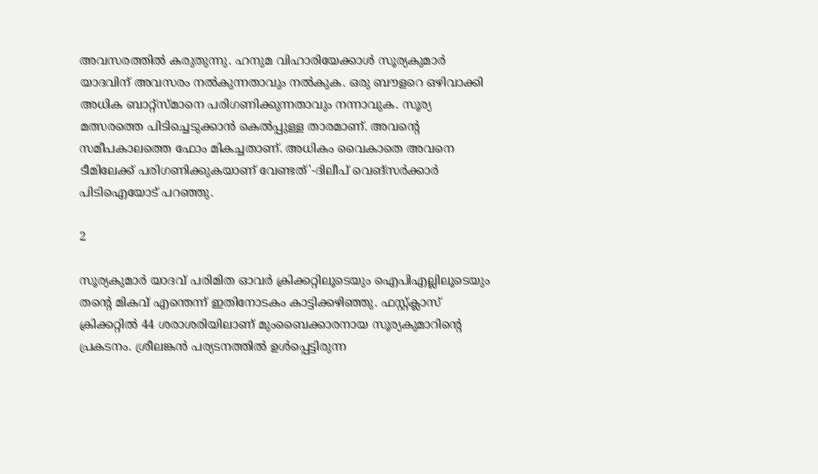അവസരത്തില്‍ കരുതുന്നു. ഹനുമ വിഹാരിയേക്കാള്‍ സൂര്യകുമാര്‍ യാദവിന് അവസരം നല്‍കുന്നതാവും നല്‍കുക. ഒരു ബൗളറെ ഒഴിവാക്കി അധിക ബാറ്റ്‌സ്മാനെ പരിഗണിക്കുന്നതാവും നന്നാവുക. സൂര്യ മത്സരത്തെ പിടിച്ചെടുക്കാന്‍ കെല്‍പ്പുള്ള താരമാണ്. അവന്റെ സമീപകാലത്തെ ഫോം മികച്ചതാണ്. അധികം വൈകാതെ അവനെ ടീമിലേക്ക് പരിഗണിക്കുകയാണ് വേണ്ടത്'-ദിലീപ് വെങ്‌സര്‍ക്കാര്‍ പിടിഐയോട് പറഞ്ഞു.

2

സൂര്യകുമാര്‍ യാദവ് പരിമിത ഓവര്‍ ക്രിക്കറ്റിലൂടെയും ഐപിഎല്ലിലൂടെയും തന്റെ മികവ് എന്തെന്ന് ഇതിനോടകം കാട്ടിക്കഴിഞ്ഞു. ഫസ്റ്റ്ക്ലാസ് ക്രിക്കറ്റില്‍ 44 ശരാശരിയിലാണ് മുംബൈക്കാരനായ സൂര്യകുമാറിന്റെ പ്രകടനം. ശ്രീലങ്കന്‍ പര്യടനത്തില്‍ ഉള്‍പ്പെട്ടിരുന്ന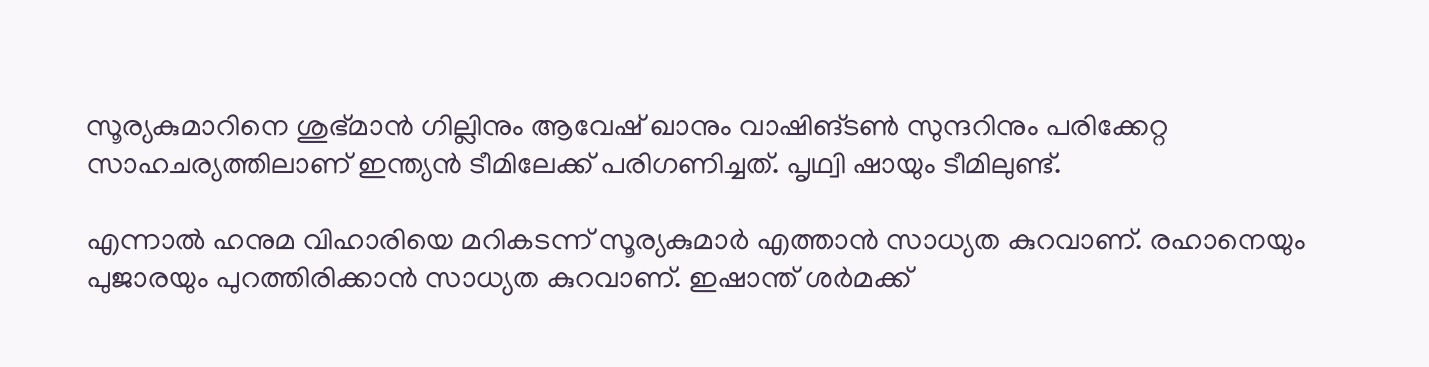സൂര്യകുമാറിനെ ശുഭ്മാന്‍ ഗില്ലിനും ആവേഷ് ഖാനും വാഷിങ്ടണ്‍ സുന്ദറിനും പരിക്കേറ്റ സാഹചര്യത്തിലാണ് ഇന്ത്യന്‍ ടീമിലേക്ക് പരിഗണിച്ചത്. പൃഥ്വി ഷായും ടീമിലുണ്ട്.

എന്നാല്‍ ഹനുമ വിഹാരിയെ മറികടന്ന് സൂര്യകുമാര്‍ എത്താന്‍ സാധ്യത കുറവാണ്. രഹാനെയും പുജാരയും പുറത്തിരിക്കാന്‍ സാധ്യത കുറവാണ്. ഇഷാന്ത് ശര്‍മക്ക്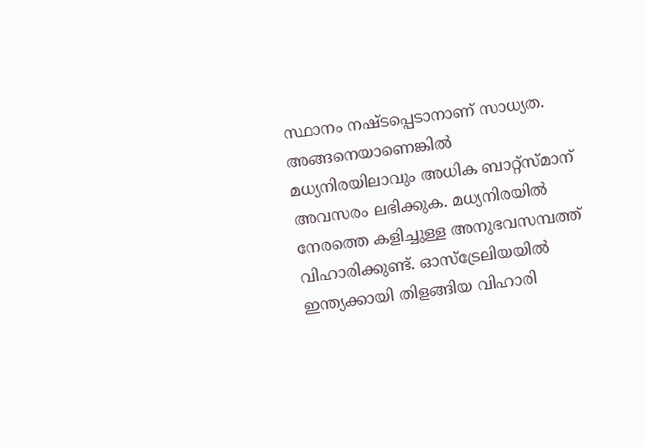സ്ഥാനം നഷ്ടപ്പെടാനാണ് സാധ്യത. അങ്ങനെയാണെങ്കില്‍ മധ്യനിരയിലാവും അധിക ബാറ്റ്‌സ്മാന് അവസരം ലഭിക്കുക. മധ്യനിരയില്‍ നേരത്തെ കളിച്ചുള്ള അനുഭവസമ്പത്ത് വിഹാരിക്കുണ്ട്. ഓസ്‌ട്രേലിയയില്‍ ഇന്ത്യക്കായി തിളങ്ങിയ വിഹാരി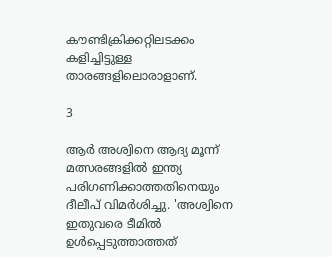കൗണ്ടിക്രിക്കറ്റിലടക്കം കളിച്ചിട്ടുള്ള താരങ്ങളിലൊരാളാണ്.

3

ആര്‍ അശ്വിനെ ആദ്യ മൂന്ന് മത്സരങ്ങളില്‍ ഇന്ത്യ പരിഗണിക്കാത്തതിനെയും ദീലീപ് വിമര്‍ശിച്ചു. 'അശ്വിനെ ഇതുവരെ ടീമില്‍ ഉള്‍പ്പെടുത്താത്തത്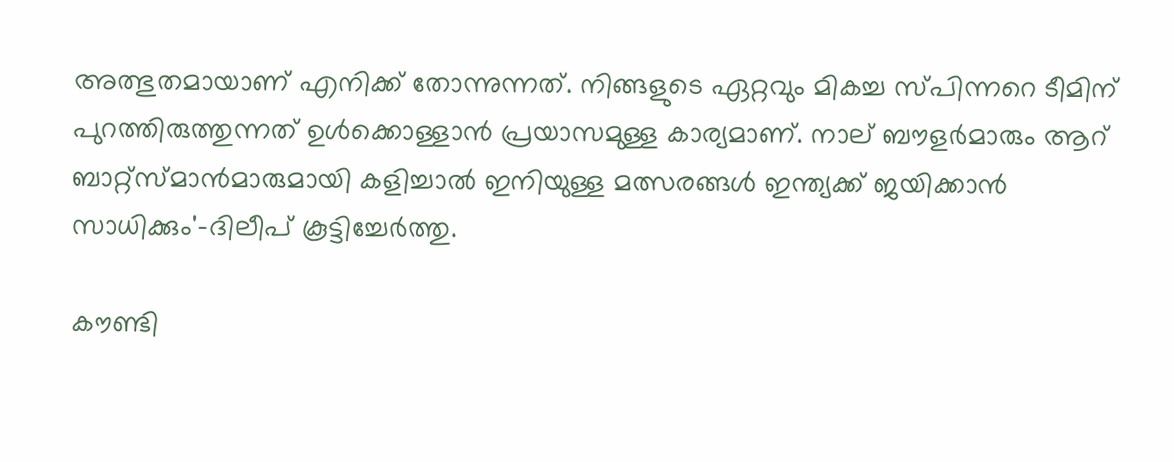അത്ഭുതമായാണ് എനിക്ക് തോന്നുന്നത്. നിങ്ങളുടെ ഏറ്റവും മികച്ച സ്പിന്നറെ ടീമിന് പുറത്തിരുത്തുന്നത് ഉള്‍ക്കൊള്ളാന്‍ പ്രയാസമുള്ള കാര്യമാണ്. നാല് ബൗളര്‍മാരും ആറ് ബാറ്റ്‌സ്മാന്‍മാരുമായി കളിച്ചാല്‍ ഇനിയുള്ള മത്സരങ്ങള്‍ ഇന്ത്യക്ക് ജയിക്കാന്‍ സാധിക്കും'-ദിലീപ് കൂട്ടിച്ചേര്‍ത്തു.

കൗണ്ടി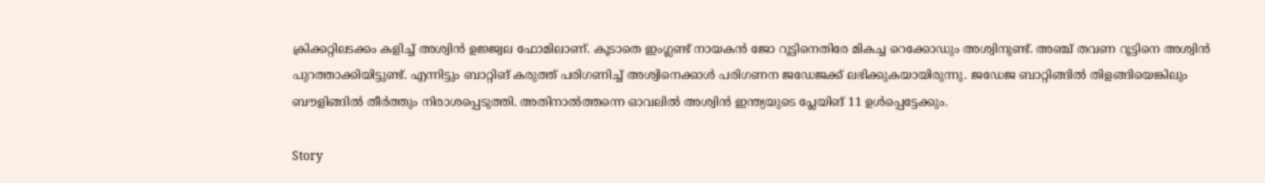ക്രിക്കറ്റിലടക്കം കളിച്ച് അശ്വിന്‍ ഉജ്ജ്വല ഫോമിലാണ്. കൂടാതെ ഇംഗ്ലണ്ട് നായകന്‍ ജോ റൂട്ടിനെതിരേ മികച്ച റെക്കോഡും അശ്വിനുണ്ട്. അഞ്ച് തവണ റൂട്ടിനെ അശ്വിന്‍ പുറത്താക്കിയിട്ടുണ്ട്. എന്നിട്ടും ബാറ്റിങ് കരുത്ത് പരിഗണിച്ച് അശ്വിനെക്കാള്‍ പരിഗണന ജഡേജക്ക് ലഭിക്കുകയായിരുന്നു. ജഡേജ ബാറ്റിങ്ങില്‍ തിളങ്ങിയെങ്കിലും ബൗളിങ്ങില്‍ തീര്‍ത്തും നിരാശപ്പെടുത്തി. അതിനാല്‍ത്തന്നെ ഓവലില്‍ അശ്വിന്‍ ഇന്ത്യയുടെ പ്ലേയിങ് 11 ഉള്‍പ്പെട്ടേക്കും.

Story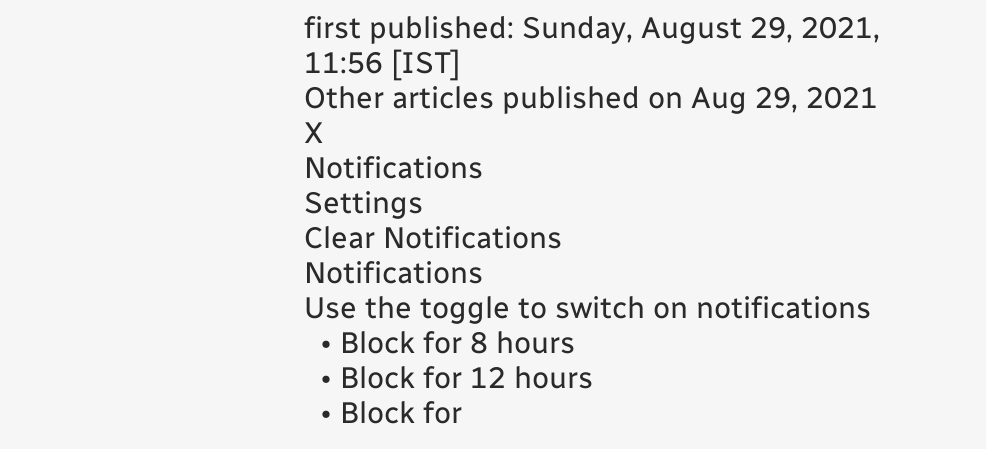first published: Sunday, August 29, 2021, 11:56 [IST]
Other articles published on Aug 29, 2021
X
Notifications
Settings
Clear Notifications
Notifications
Use the toggle to switch on notifications
  • Block for 8 hours
  • Block for 12 hours
  • Block for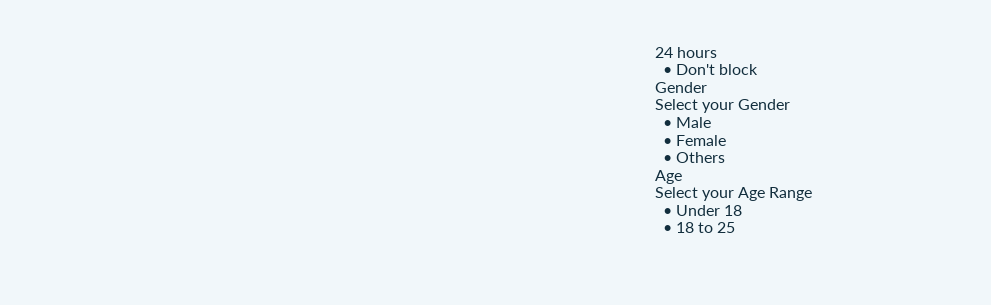24 hours
  • Don't block
Gender
Select your Gender
  • Male
  • Female
  • Others
Age
Select your Age Range
  • Under 18
  • 18 to 25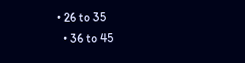• 26 to 35
  • 36 to 45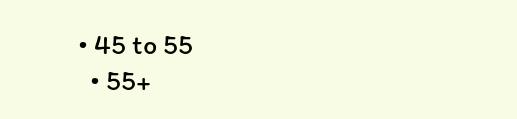• 45 to 55
  • 55+